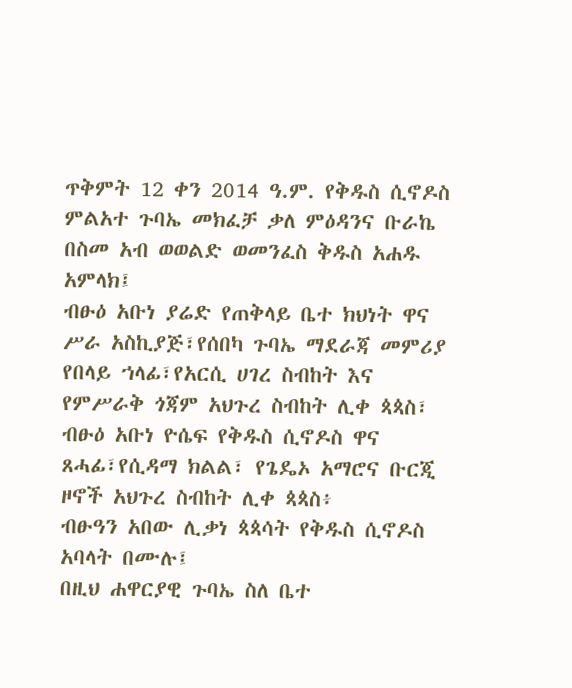ጥቅምት 12 ቀን 2014 ዓ.ም. የቅዱስ ሲኖዶስ ምልአተ ጉባኤ መክፈቻ ቃለ ምዕዳንና ቡራኬ
በስመ አብ ወወልድ ወመንፈስ ቅዱስ አሐዱ አምላክ፤
ብፁዕ አቡነ ያሬድ የጠቅላይ ቤተ ክህነት ዋና ሥራ አስኪያጅ፣የሰበካ ጉባኤ ማደራጃ መምሪያ የበላይ ኀላፊ፣የአርሲ ሀገረ ስብከት እና የምሥራቅ ጎጃም አህጉረ ስብከት ሊቀ ጳጳስ፣
ብፁዕ አቡነ ዮሴፍ የቅዱስ ሲኖዶስ ዋና ጸሓፊ፣የሲዳማ ክልል፣ የጌዴኦ አማሮና ቡርጂ ዞኖች አህጉረ ስብከት ሊቀ ጳጳስ፥
ብፁዓን አበው ሊቃነ ጳጳሳት የቅዱስ ሲኖዶስ አባላት በሙሉ፤
በዚህ ሐዋርያዊ ጉባኤ ስለ ቤተ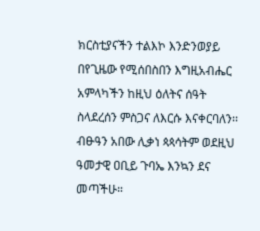ክርስቲያናችን ተልእኮ እንድንወያይ በየጊዜው የሚሰበስበን እግዚአብሔር አምላካችን ከዚህ ዕለትና ሰዓት ስላደረሰን ምስጋና ለእርሱ እናቀርባለን፡፡
ብፁዓን አበው ሊቃነ ጳጳሳትም ወደዚህ ዓመታዊ ዐቢይ ጉባኤ እንኳን ደና መጣችሁ።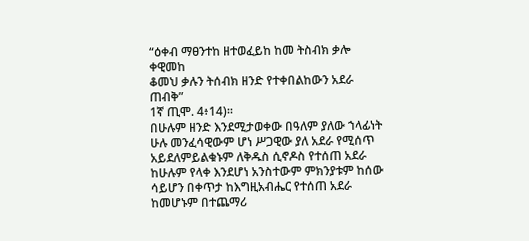“ዕቀብ ማፀንተከ ዘተወፈይከ ከመ ትስብክ ቃሎ ቀዊመከ
ቆመህ ቃሉን ትሰብክ ዘንድ የተቀበልከውን አደራ ጠብቅ”
1ኛ ጢሞ. 4፥14)፡፡
በሁሉም ዘንድ እንደሚታወቀው በዓለም ያለው ኀላፊነት ሁሉ መንፈሳዊውም ሆነ ሥጋዊው ያለ አደራ የሚሰጥ አይደለምይልቁኑም ለቅዱስ ሲኖዶስ የተሰጠ አደራ ከሁሉም የላቀ እንደሆነ አንስተውም ምክንያቱም ከሰው ሳይሆን በቀጥታ ከእግዚአብሔር የተሰጠ አደራ ከመሆኑም በተጨማሪ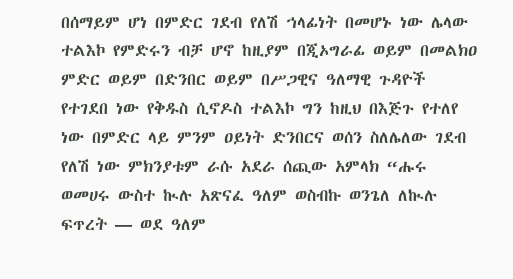በሰማይም ሆነ በምድር ገደብ የለሽ ኀላፊነት በመሆኑ ነው ሌላው ተልእኮ የምድሩን ብቻ ሆኖ ከዚያም በጂኦግራፊ ወይም በመልክዐ ምድር ወይም በድንበር ወይም በሥጋዊና ዓለማዊ ጉዳዮች የተገደበ ነው የቅዱስ ሲኖዶስ ተልእኮ ግን ከዚህ በእጅጉ የተለየ ነው በምድር ላይ ምንም ዐይነት ድንበርና ወሰን ስለሌለው ገደብ የለሽ ነው ምክንያቱም ራሱ አደራ ሰጪው አምላክ “ሑሩ ወመሀሩ ውስተ ኲሉ አጽናፈ ዓለም ወስብኩ ወንጌለ ለኲሉ ፍጥረት — ወደ ዓለም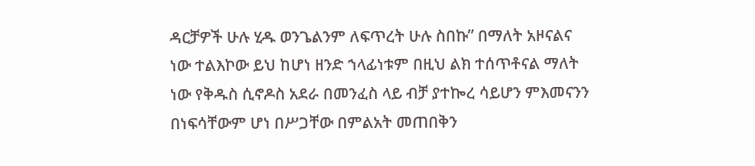ዳርቻዎች ሁሉ ሂዱ ወንጌልንም ለፍጥረት ሁሉ ስበኩ” በማለት አዞናልና ነው ተልእኮው ይህ ከሆነ ዘንድ ኀላፊነቱም በዚህ ልክ ተሰጥቶናል ማለት ነው የቅዱስ ሲኖዶስ አደራ በመንፈስ ላይ ብቻ ያተኰረ ሳይሆን ምእመናንን በነፍሳቸውም ሆነ በሥጋቸው በምልአት መጠበቅን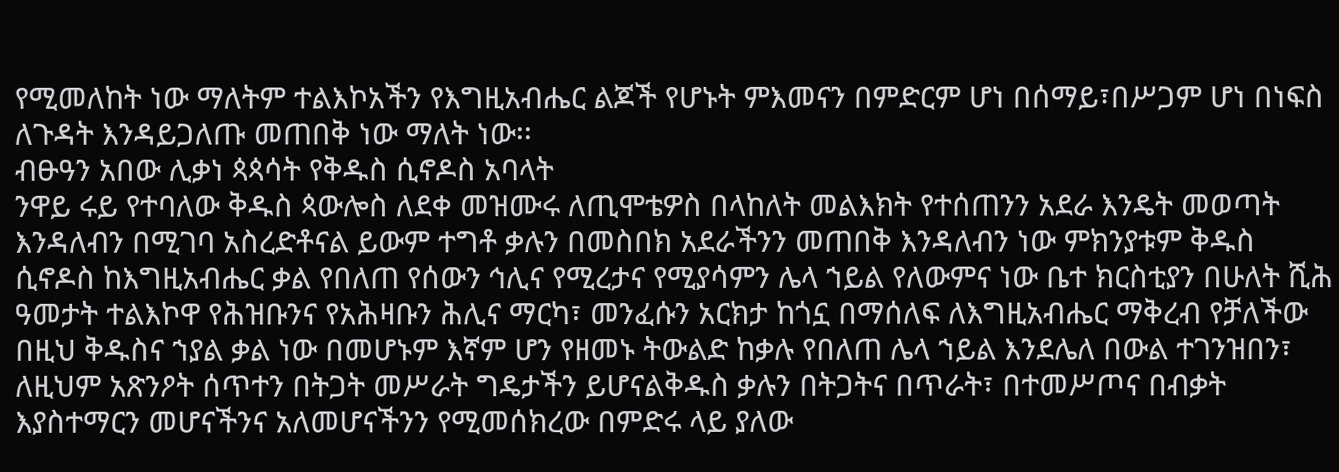የሚመለከት ነው ማለትም ተልእኮአችን የእግዚአብሔር ልጆች የሆኑት ምእመናን በምድርም ሆነ በሰማይ፣በሥጋም ሆነ በነፍስ ለጉዳት እንዳይጋለጡ መጠበቅ ነው ማለት ነው፡፡
ብፁዓን አበው ሊቃነ ጳጳሳት የቅዱስ ሲኖዶስ አባላት
ንዋይ ሩይ የተባለው ቅዱስ ጳውሎስ ለደቀ መዝሙሩ ለጢሞቴዎስ በላከለት መልእክት የተሰጠንን አደራ እንዴት መወጣት እንዳለብን በሚገባ አስረድቶናል ይውም ተግቶ ቃሉን በመስበክ አደራችንን መጠበቅ እንዳለብን ነው ምክንያቱም ቅዱስ ሲኖዶስ ከእግዚአብሔር ቃል የበለጠ የሰውን ኅሊና የሚረታና የሚያሳምን ሌላ ኀይል የለውምና ነው ቤተ ክርስቲያን በሁለት ሺሕ ዓመታት ተልእኮዋ የሕዝቡንና የአሕዛቡን ሕሊና ማርካ፣ መንፈሱን አርክታ ከጎኗ በማሰለፍ ለእግዚአብሔር ማቅረብ የቻለችው በዚህ ቅዱስና ኀያል ቃል ነው በመሆኑም እኛም ሆን የዘመኑ ትውልድ ከቃሉ የበለጠ ሌላ ኀይል እንደሌለ በውል ተገንዝበን፣ ለዚህም አጽንዖት ሰጥተን በትጋት መሥራት ግዴታችን ይሆናልቅዱስ ቃሉን በትጋትና በጥራት፣ በተመሥጦና በብቃት እያስተማርን መሆናችንና አለመሆናችንን የሚመሰክረው በምድሩ ላይ ያለው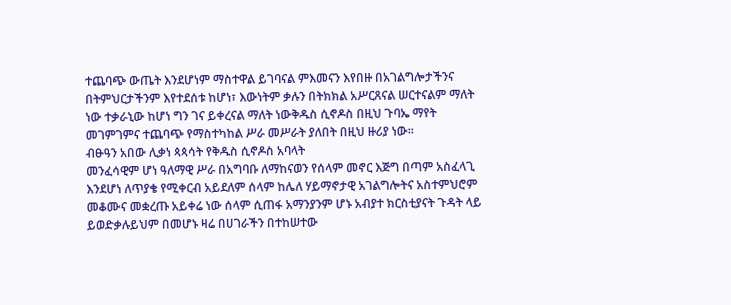ተጨባጭ ውጤት እንደሆነም ማስተዋል ይገባናል ምእመናን እየበዙ በአገልግሎታችንና በትምህርታችንም እየተደሰቱ ከሆነ፣ እውነትም ቃሉን በትክክል አሥርጸናል ሠርተናልም ማለት ነው ተቃራኒው ከሆነ ግን ገና ይቀረናል ማለት ነውቅዱስ ሲኖዶስ በዚህ ጉባኤ ማየት መገምገምና ተጨባጭ የማስተካከል ሥራ መሥራት ያለበት በዚህ ዙሪያ ነው፡፡
ብፁዓን አበው ሊቃነ ጳጳሳት የቅዱስ ሲኖዶስ አባላት
መንፈሳዊም ሆነ ዓለማዊ ሥራ በአግባቡ ለማከናወን የሰላም መኖር እጅግ በጣም አስፈላጊ እንደሆነ ለጥያቄ የሚቀርብ አይደለም ሰላም ከሌለ ሃይማኖታዊ አገልግሎትና አስተምህሮም መቆሙና መቋረጡ አይቀሬ ነው ሰላም ሲጠፋ አማንያንም ሆኑ አብያተ ክርስቲያናት ጉዳት ላይ ይወድቃሉይህም በመሆኑ ዛሬ በሀገራችን በተከሠተው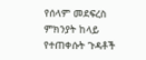የሰላም መደፍረስ ምክንያት ከላይ የተጠቀሱት ጉዳቶች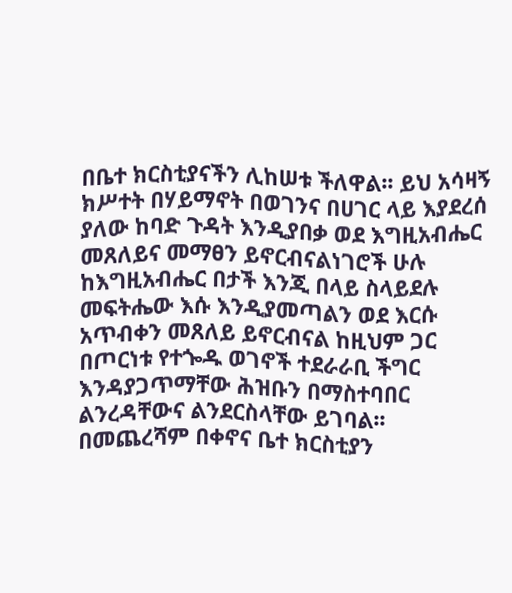በቤተ ክርስቲያናችን ሊከሠቱ ችለዋል፡፡ ይህ አሳዛኝ ክሥተት በሃይማኖት በወገንና በሀገር ላይ እያደረሰ ያለው ከባድ ጉዳት እንዲያበቃ ወደ እግዚአብሔር መጸለይና መማፀን ይኖርብናልነገሮች ሁሉ ከእግዚአብሔር በታች እንጂ በላይ ስላይደሉ መፍትሔው እሱ እንዲያመጣልን ወደ እርሱ አጥብቀን መጸለይ ይኖርብናል ከዚህም ጋር በጦርነቱ የተጐዱ ወገኖች ተደራራቢ ችግር እንዳያጋጥማቸው ሕዝቡን በማስተባበር ልንረዳቸውና ልንደርስላቸው ይገባል፡፡
በመጨረሻም በቀኖና ቤተ ክርስቲያን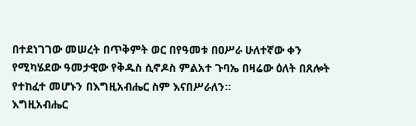በተደነገገው መሠረት በጥቅምት ወር በየዓመቱ በዐሥራ ሁለተኛው ቀን የሚካሄደው ዓመታዊው የቅዱስ ሲኖዶስ ምልአተ ጉባኤ በዛሬው ዕለት በጸሎት የተከፈተ መሆኑን በእግዚአብሔር ስም እናበሥራለን።
እግዚአብሔር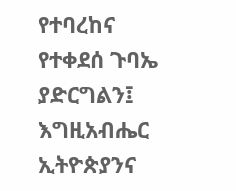የተባረከና የተቀደሰ ጉባኤ ያድርግልን፤
እግዚአብሔር ኢትዮጵያንና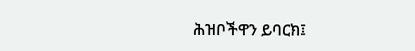ሕዝቦችዋን ይባርክ፤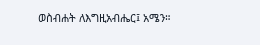ወስብሐት ለእግዚአብሔር፤ አሜን።